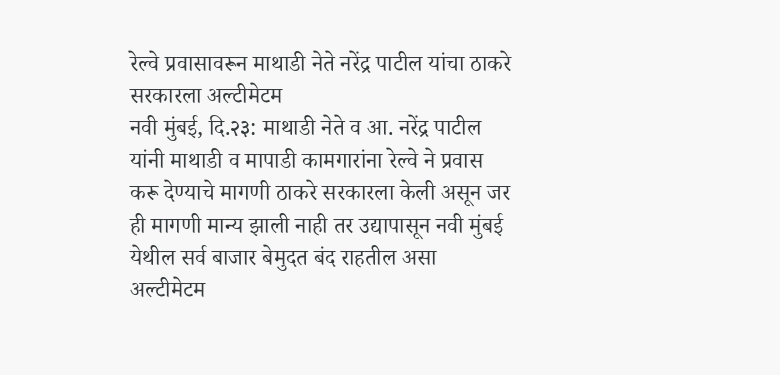रेल्वे प्रवासावरून माथाडी नेते नरेंद्र पाटील यांचा ठाकरे सरकारला अल्टीमेटम
नवी मुंबई, दि.२३: माथाडी नेते व आ. नरेंद्र पाटील यांनी माथाडी व मापाडी कामगारांना रेल्वे ने प्रवास करू देण्याचे मागणी ठाकरे सरकारला केली असून जर ही मागणी मान्य झाली नाही तर उद्यापासून नवी मुंबई येथील सर्व बाजार बेमुदत बंद राहतील असा अल्टीमेटम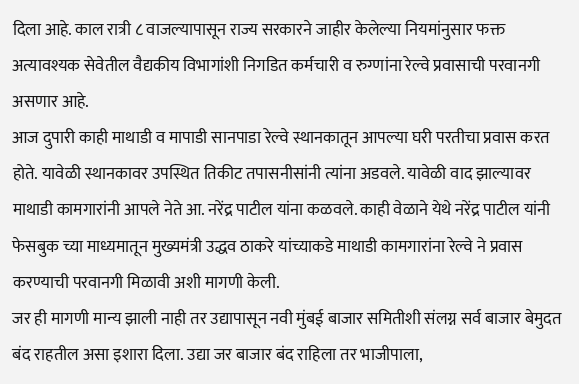दिला आहे. काल रात्री ८ वाजल्यापासून राज्य सरकारने जाहीर केलेल्या नियमांनुसार फक्त अत्यावश्यक सेवेतील वैद्यकीय विभागांशी निगडित कर्मचारी व रुग्णांना रेल्वे प्रवासाची परवानगी असणार आहे.
आज दुपारी काही माथाडी व मापाडी सानपाडा रेल्वे स्थानकातून आपल्या घरी परतीचा प्रवास करत होते. यावेळी स्थानकावर उपस्थित तिकीट तपासनीसांनी त्यांना अडवले. यावेळी वाद झाल्यावर माथाडी कामगारांनी आपले नेते आ. नरेंद्र पाटील यांना कळवले. काही वेळाने येथे नरेंद्र पाटील यांनी फेसबुक च्या माध्यमातून मुख्यमंत्री उद्धव ठाकरे यांच्याकडे माथाडी कामगारांना रेल्वे ने प्रवास करण्याची परवानगी मिळावी अशी मागणी केली.
जर ही मागणी मान्य झाली नाही तर उद्यापासून नवी मुंबई बाजार समितीशी संलग्न सर्व बाजार बेमुदत बंद राहतील असा इशारा दिला. उद्या जर बाजार बंद राहिला तर भाजीपाला,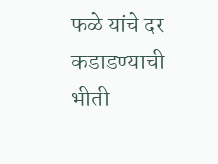फळे यांचे दर कडाडण्याची भीती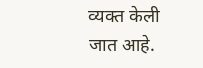व्यक्त केली जात आहे.